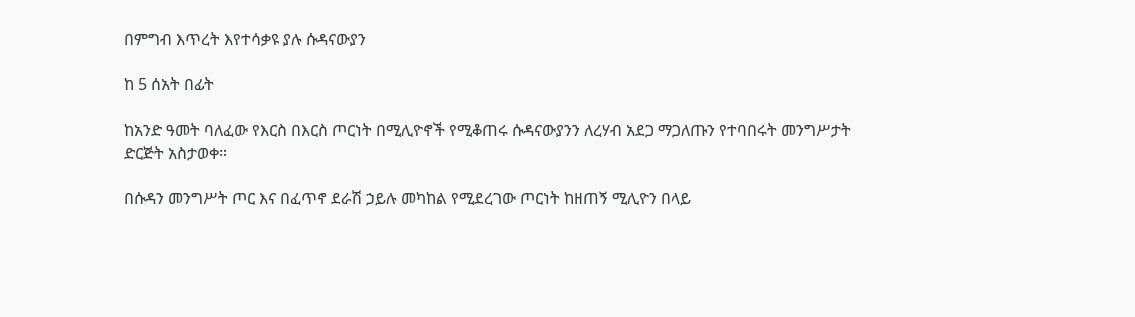በምግብ እጥረት እየተሳቃዩ ያሉ ሱዳናውያን

ከ 5 ሰአት በፊት

ከአንድ ዓመት ባለፈው የእርስ በእርስ ጦርነት በሚሊዮኖች የሚቆጠሩ ሱዳናውያንን ለረሃብ አደጋ ማጋለጡን የተባበሩት መንግሥታት ድርጅት አስታወቀ።

በሱዳን መንግሥት ጦር እና በፈጥኖ ደራሽ ኃይሉ መካከል የሚደረገው ጦርነት ከዘጠኝ ሚሊዮን በላይ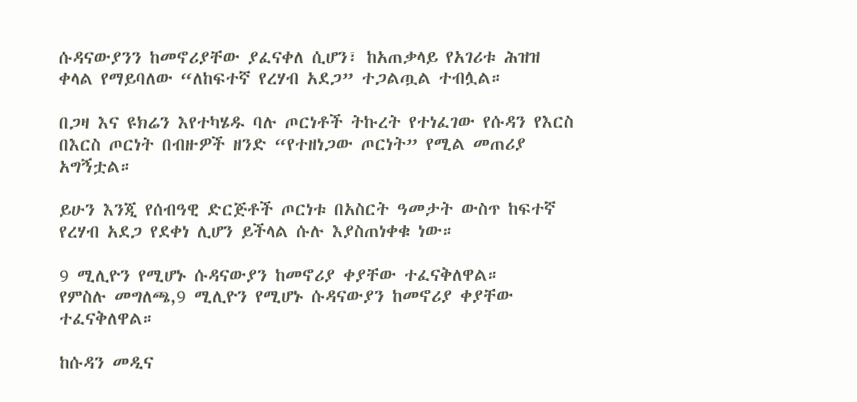ሱዳናውያንን ከመኖሪያቸው ያፈናቀለ ሲሆን፣ ከአጠቃላይ የአገሪቱ ሕዝዝ ቀላል የማይባለው “ለከፍተኛ የረሃብ አደጋ” ተጋልጧል ተብሏል።

በጋዛ እና ዩክሬን እየተካሄዱ ባሉ ጦርነቶች ትኩረት የተነፈገው የሱዳን የእርስ በእርስ ጦርነት በብዙዎች ዘንድ “የተዘነጋው ጦርነት” የሚል መጠሪያ አግኝቷል።

ይሁን እንጂ የሰብዓዊ ድርጅቶች ጦርነቱ በአስርት ዓመታት ውስጥ ከፍተኛ የረሃብ አደጋ የደቀነ ሊሆን ይችላል ሱሉ እያስጠነቀቁ ነው።

9 ሚሊዮን የሚሆኑ ሱዳናውያን ከመኖሪያ ቀያቸው ተፈናቅለዋል።
የምስሉ መግለጫ,9 ሚሊዮን የሚሆኑ ሱዳናውያን ከመኖሪያ ቀያቸው ተፈናቅለዋል።

ከሱዳን መዲና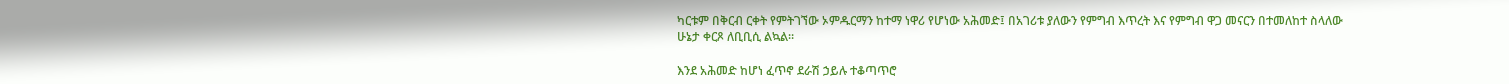ካርቱም በቅርብ ርቀት የምትገኘው ኦምዱርማን ከተማ ነዋሪ የሆነው አሕመድ፤ በአገሪቱ ያለውን የምግብ እጥረት እና የምግብ ዋጋ መናርን በተመለከተ ስላለው ሁኔታ ቀርጾ ለቢቢሲ ልኳል።

እንደ አሕመድ ከሆነ ፈጥኖ ደራሽ ኃይሉ ተቆጣጥሮ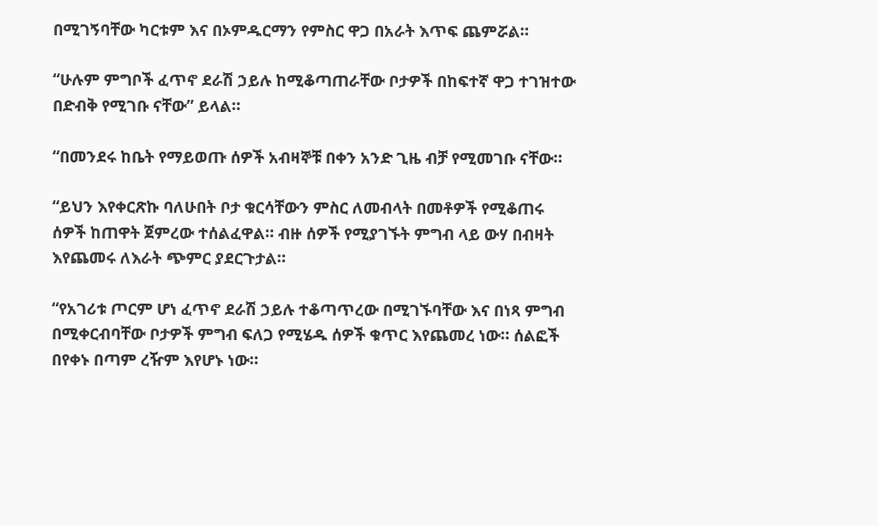በሚገኝባቸው ካርቱም እና በኦምዱርማን የምስር ዋጋ በአራት እጥፍ ጨምሯል።

“ሁሉም ምግቦች ፈጥኖ ደራሽ ኃይሉ ከሚቆጣጠራቸው ቦታዎች በከፍተኛ ዋጋ ተገዝተው በድብቅ የሚገቡ ናቸው” ይላል።

“በመንደሩ ከቤት የማይወጡ ሰዎች አብዛኞቹ በቀን አንድ ጊዜ ብቻ የሚመገቡ ናቸው።

“ይህን እየቀርጽኩ ባለሁበት ቦታ ቁርሳቸውን ምስር ለመብላት በመቶዎች የሚቆጠሩ ሰዎች ከጠዋት ጀምረው ተሰልፈዋል። ብዙ ሰዎች የሚያገኙት ምግብ ላይ ውሃ በብዛት እየጨመሩ ለእራት ጭምር ያደርጉታል።

“የአገሪቱ ጦርም ሆነ ፈጥኖ ደራሽ ኃይሉ ተቆጣጥረው በሚገኙባቸው እና በነጻ ምግብ በሚቀርብባቸው ቦታዎች ምግብ ፍለጋ የሚሄዱ ሰዎች ቁጥር እየጨመረ ነው። ሰልፎች በየቀኑ በጣም ረዥም እየሆኑ ነው።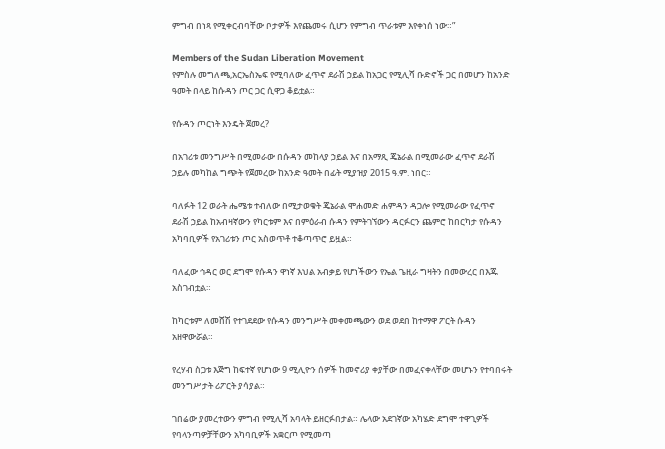ምግብ በነጻ የሚቀርብባቸው ቦታዎች እየጨመሩ ሲሆን የምግብ ጥራቱም እየቀነሰ ነው።”

Members of the Sudan Liberation Movement
የምስሉ መግለጫ,አርኤስኤፍ የሚባለው ፈጥኖ ደራሽ ኃይል ከአጋር የሚሊሻ ቡድኖች ጋር በመሆን ከአንድ ዓመት በላይ ከሱዳን ጦር ጋር ሲዋጋ ቆይቷል።

የሱዳን ጦርነት እንዴት ጀመረ?

በአገሪቱ መንግሥት በሚመራው በሱዳን መከላያ ኃይል እና በአማጺ ጄኔራል በሚመራው ፈጥኖ ደራሽ ኃይሉ መካከል ግጭት የጀመረው ከአንድ ዓመት በፊት ሚያዝያ 2015 ዓ.ም. ነበር።

ባለፉት 12 ወራት ሔሜቱ ተብለው በሚታወቁት ጄኔራል ሞሐመድ ሐምዳን ዳጋሎ የሚመራው የፈጥኖ ደራሽ ኃይል ከአብዛኛውን የካርቱም እና በምዕራብ ሱዳን የምትገኘውን ዳርፉርን ጨምሮ ከበርካታ የሱዳን አካባቢዎች የአገሪቱን ጦር አስወጥቶ ተቆጣጥሮ ይዟል።

ባለፈው ኅዳር ወር ደግሞ የሱዳን ዋነኛ እህል አብቃይ የሆነችውን የኤል ጌዚራ ግዛትን በመውረር በእጁ አስገብቷል።

ከካርቱም ለመሸሽ የተገደደው የሱዳን መንግሥት መቀመጫውን ወደ ወደበ ከተማዋ ፖርት ሱዳን አዘዋውሯል።

የረሃብ ስጋቱ እጅግ ከፍተኛ የሆነው 9 ሚሊዮን ሰዎች ከመኖሪያ ቀያቸው በመፈናቀላቸው መሆኑን የተባበሩት መንግሥታት ሪፖርት ያሳያል።

ገበሬው ያመረተውን ምግብ የሚሊሻ አባላት ይዘርፉበታል። ሌላው አደገኛው አካሄድ ደግሞ ተዋጊዎች የባላንጣዎቻቸውን አካባቢዎች አቋርጦ የሚመጣ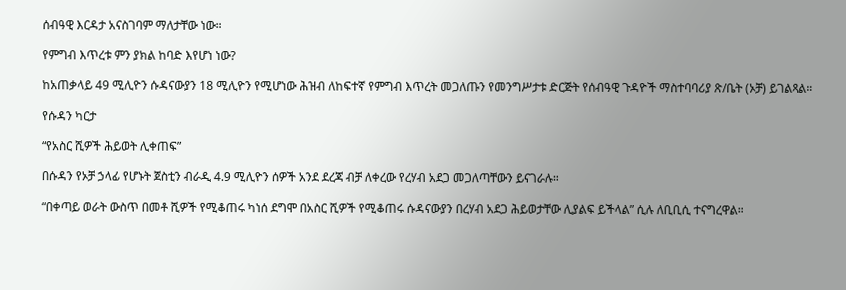ሰብዓዊ እርዳታ አናስገባም ማለታቸው ነው።

የምግብ እጥረቱ ምን ያክል ከባድ እየሆነ ነው?

ከአጠቃላይ 49 ሚሊዮን ሱዳናውያን 18 ሚሊዮን የሚሆነው ሕዝብ ለከፍተኛ የምግብ እጥረት መጋለጡን የመንግሥታቱ ድርጅት የሰብዓዊ ጉዳዮች ማስተባባሪያ ጽ/ቤት (ኦቻ) ይገልጻል።

የሱዳን ካርታ

“የአስር ሺዎች ሕይወት ሊቀጠፍ”

በሱዳን የኦቻ ኃላፊ የሆኑት ጀስቲን ብራዲ 4.9 ሚሊዮን ሰዎች አንደ ደረጃ ብቻ ለቀረው የረሃብ አደጋ መጋለጣቸውን ይናገራሉ።

“በቀጣይ ወራት ውስጥ በመቶ ሺዎች የሚቆጠሩ ካነሰ ደግሞ በአስር ሺዎች የሚቆጠሩ ሱዳናውያን በረሃብ አደጋ ሕይወታቸው ሊያልፍ ይችላል” ሲሉ ለቢቢሲ ተናግረዋል።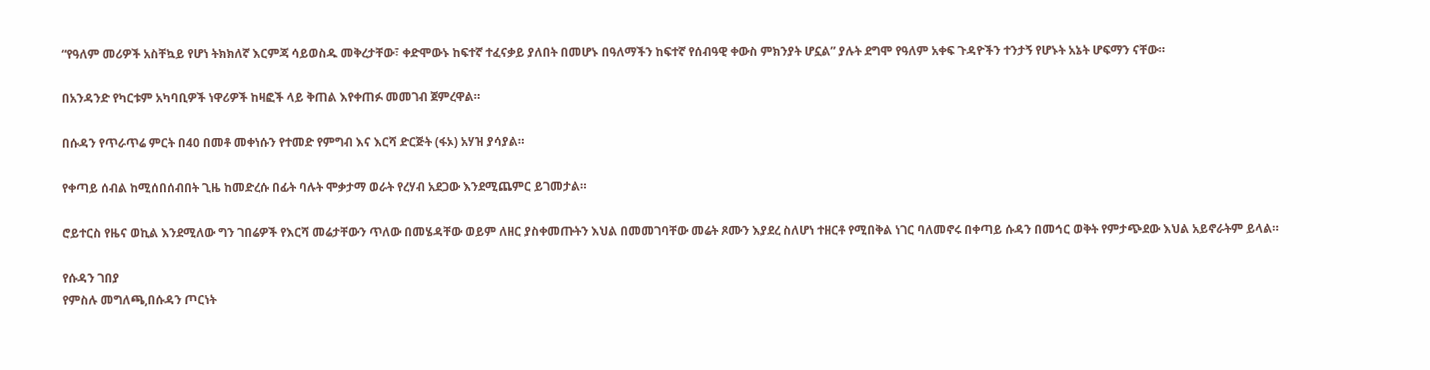“የዓለም መሪዎች አስቸኳይ የሆነ ትክክለኛ እርምጃ ሳይወስዱ መቅረታቸው፣ ቀድሞውኑ ከፍተኛ ተፈናቃይ ያለበት በመሆኑ በዓለማችን ከፍተኛ የሰብዓዊ ቀውስ ምክንያት ሆኗል” ያሉት ደግሞ የዓለም አቀፍ ጉዳዮችን ተንታኝ የሆኑት አኔት ሆፍማን ናቸው።

በአንዳንድ የካርቱም አካባቢዎች ነዋሪዎች ከዛፎች ላይ ቅጠል እየቀጠፉ መመገብ ጀምረዋል።

በሱዳን የጥራጥሬ ምርት በ40 በመቶ መቀነሱን የተመድ የምግብ እና እርሻ ድርጅት (ፋኦ) አሃዝ ያሳያል።

የቀጣይ ሰብል ከሚሰበሰብበት ጊዜ ከመድረሱ በፊት ባሉት ሞቃታማ ወራት የረሃብ አደጋው እንደሚጨምር ይገመታል።

ሮይተርስ የዜና ወኪል እንደሚለው ግን ገበሬዎች የእርሻ መሬታቸውን ጥለው በመሄዳቸው ወይም ለዘር ያስቀመጡትን እህል በመመገባቸው መሬት ጾሙን እያደረ ስለሆነ ተዘርቶ የሚበቅል ነገር ባለመኖሩ በቀጣይ ሱዳን በመኅር ወቅት የምታጭደው እህል አይኖራትም ይላል።

የሱዳን ገበያ
የምስሉ መግለጫ,በሱዳን ጦርነት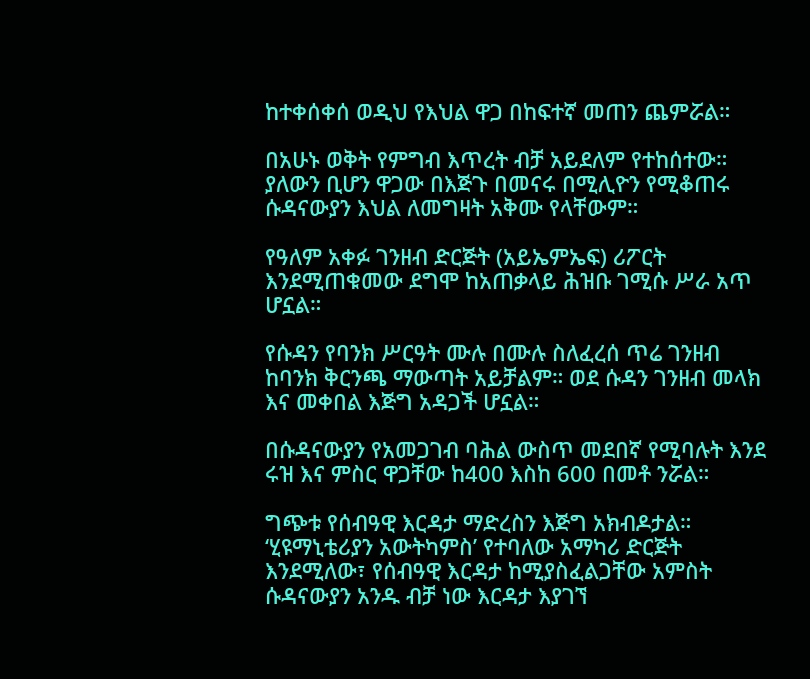ከተቀሰቀሰ ወዲህ የእህል ዋጋ በከፍተኛ መጠን ጨምሯል።

በአሁኑ ወቅት የምግብ እጥረት ብቻ አይደለም የተከሰተው። ያለውን ቢሆን ዋጋው በእጅጉ በመናሩ በሚሊዮን የሚቆጠሩ ሱዳናውያን እህል ለመግዛት አቅሙ የላቸውም።

የዓለም አቀፉ ገንዘብ ድርጅት (አይኤምኤፍ) ሪፖርት እንደሚጠቁመው ደግሞ ከአጠቃላይ ሕዝቡ ገሚሱ ሥራ አጥ ሆኗል።

የሱዳን የባንክ ሥርዓት ሙሉ በሙሉ ስለፈረሰ ጥሬ ገንዘብ ከባንክ ቅርንጫ ማውጣት አይቻልም። ወደ ሱዳን ገንዘብ መላክ እና መቀበል እጅግ አዳጋች ሆኗል።

በሱዳናውያን የአመጋገብ ባሕል ውስጥ መደበኛ የሚባሉት እንደ ሩዝ እና ምስር ዋጋቸው ከ400 እስከ 600 በመቶ ንሯል።

ግጭቱ የሰብዓዊ እርዳታ ማድረስን እጅግ አክብዶታል። ‘ሂዩማኒቴሪያን አውትካምስ’ የተባለው አማካሪ ድርጅት እንደሚለው፣ የሰብዓዊ እርዳታ ከሚያስፈልጋቸው አምስት ሱዳናውያን አንዱ ብቻ ነው እርዳታ እያገኘ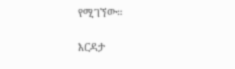የሚገኘው።

እርዳታ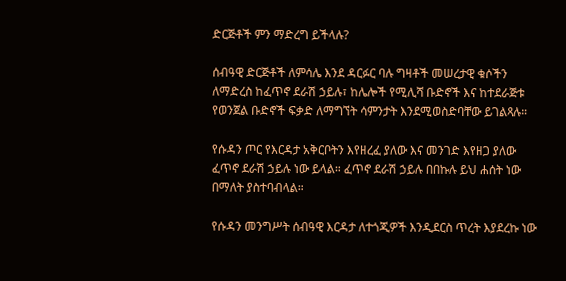ድርጅቶች ምን ማድረግ ይችላሉ?

ሰብዓዊ ድርጅቶች ለምሳሌ እንደ ዳርፉር ባሉ ግዛቶች መሠረታዊ ቁሶችን ለማድረስ ከፈጥኖ ደራሽ ኃይሉ፣ ከሌሎች የሚሊሻ ቡድኖች እና ከተደራጅቱ የወንጀል ቡድኖች ፍቃድ ለማግኘት ሳምንታት እንደሚወስድባቸው ይገልጻሉ።

የሱዳን ጦር የእርዳታ አቅርቦትን እየዘረፈ ያለው እና መንገድ እየዘጋ ያለው ፈጥኖ ደራሽ ኃይሉ ነው ይላል። ፈጥኖ ደራሽ ኃይሉ በበኩሉ ይህ ሐሰት ነው በማለት ያስተባብላል።

የሱዳን መንግሥት ሰብዓዊ እርዳታ ለተጎጂዎች እንዲደርስ ጥረት እያደረኩ ነው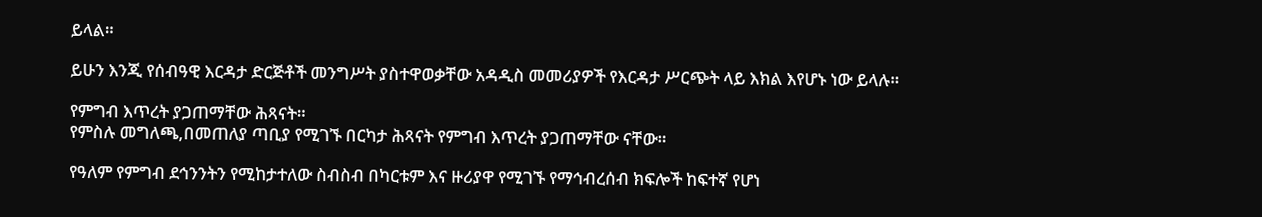ይላል።

ይሁን እንጂ የሰብዓዊ እርዳታ ድርጅቶች መንግሥት ያስተዋወቃቸው አዳዲስ መመሪያዎች የእርዳታ ሥርጭት ላይ እክል እየሆኑ ነው ይላሉ።

የምግብ እጥረት ያጋጠማቸው ሕጻናት።
የምስሉ መግለጫ,በመጠለያ ጣቢያ የሚገኙ በርካታ ሕጻናት የምግብ እጥረት ያጋጠማቸው ናቸው።

የዓለም የምግብ ደኅንንትን የሚከታተለው ስብስብ በካርቱም እና ዙሪያዋ የሚገኙ የማኅብረሰብ ክፍሎች ከፍተኛ የሆነ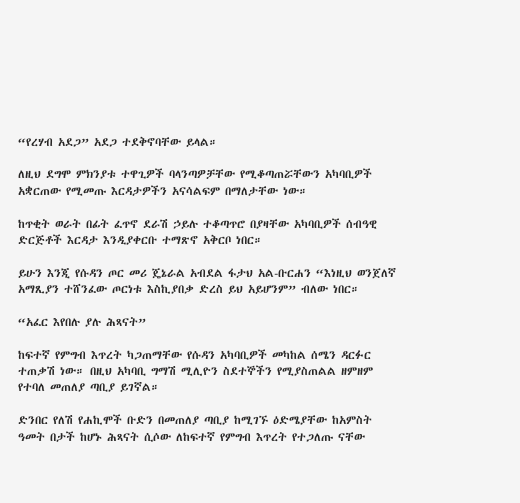“የረሃብ አደጋ” አደጋ ተደቅኖባቸው ይላል።

ለዚህ ደግሞ ምክንያቱ ተዋጊዎች ባላንጣዎቻቸው የሚቆጣጠሯቸውን አካባቢዎች አቋርጠው የሚመጡ እርዳታዎችን አናሳልፍም በማለታቸው ነው።

ከጥቂት ወራት በፊት ፈጥኖ ደራሽ ኃይሉ ተቆጣጥሮ በያዛቸው አካባቢዎች ሰብዓዊ ድርጅቶች እርዳታ እንዲያቀርቡ ተማጽኖ አቅርቦ ነበር።

ይሁን እንጂ የሱዳን ጦር መሪ ጄኔራል አብደል ፋታህ አል-ቡርሐን “እነዚህ ወንጀለኛ አማጺያን ተሸንፈው ጦርነቱ እስኪያበቃ ድረስ ይህ አይሆንም” ብለው ነበር።

“አፈር እየበሉ ያሉ ሕጻናት”

ከፍተኛ የምግብ እጥረት ካጋጠማቸው የሱዳን አካባቢዎች መካከል ሰሜን ዳርፉር ተጠቃሽ ነው። በዚህ አካባቢ ግማሽ ሚሊዮን ስደተኞችን የሚያስጠልል ዘምዘም የተባለ መጠለያ ጣቢያ ይገኛል።

ድንበር የለሽ የሐኪሞች ቡድን በመጠለያ ጣቢያ ከሚገኙ ዕድሜያቸው ከአምስት ዓመት በታች ከሆኑ ሕጻናት ሲሶው ለከፍተኛ የምግብ እጥረት የተጋለጡ ናቸው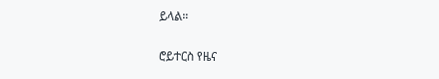ይላል።

ሮይተርስ የዜና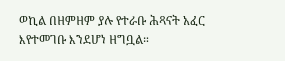ወኪል በዘምዘም ያሉ የተራቡ ሕጻናት አፈር እየተመገቡ እንደሆነ ዘግቧል።